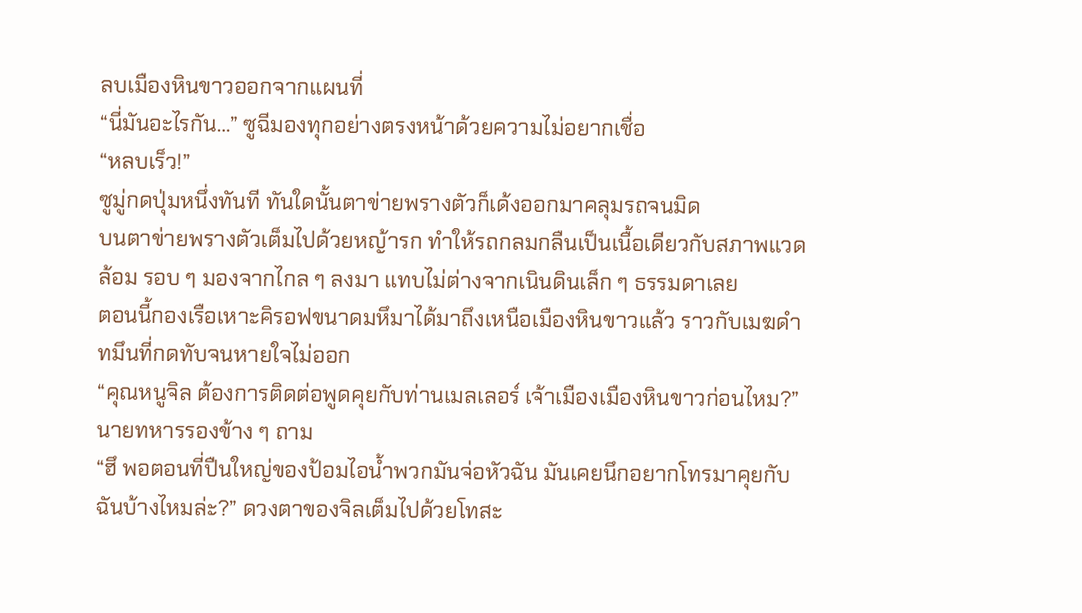ลบเมืองหินขาวออกจากแผนที่
“นี่มันอะไรกัน…” ซูฉีมองทุกอย่างตรงหน้าด้วยความไม่อยากเชื่อ
“หลบเร็ว!”
ซูมู่กดปุ่มหนึ่งทันที ทันใดนั้นตาข่ายพรางตัวก็เด้งออกมาคลุมรถจนมิด
บนตาข่ายพรางตัวเต็มไปด้วยหญ้ารก ทำให้รถกลมกลืนเป็นเนื้อเดียวกับสภาพแวดล้อม รอบ ๆ มองจากไกล ๆ ลงมา แทบไม่ต่างจากเนินดินเล็ก ๆ ธรรมดาเลย
ตอนนี้กองเรือเหาะคิรอฟขนาดมหึมาได้มาถึงเหนือเมืองหินขาวแล้ว ราวกับเมฆดำทมึนที่กดทับจนหายใจไม่ออก
“คุณหนูจิล ต้องการติดต่อพูดคุยกับท่านเมลเลอร์ เจ้าเมืองเมืองหินขาวก่อนไหม?” นายทหารรองข้าง ๆ ถาม
“ฮึ พอตอนที่ปืนใหญ่ของป้อมไอน้ำพวกมันจ่อหัวฉัน มันเคยนึกอยากโทรมาคุยกับฉันบ้างไหมล่ะ?” ดวงตาของจิลเต็มไปด้วยโทสะ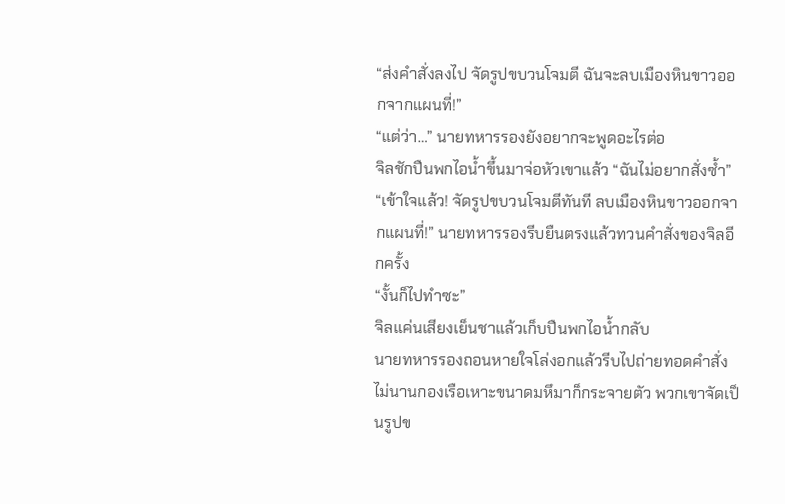“ส่งคำสั่งลงไป จัดรูปขบวนโจมตี ฉันจะลบเมืองหินขาวออกจากแผนที่!”
“แต่ว่า…” นายทหารรองยังอยากจะพูดอะไรต่อ
จิลชักปืนพกไอน้ำขึ้นมาจ่อหัวเขาแล้ว “ฉันไม่อยากสั่งซ้ำ”
“เข้าใจแล้ว! จัดรูปขบวนโจมตีทันที ลบเมืองหินขาวออกจากแผนที่!” นายทหารรองรีบยืนตรงแล้วทวนคำสั่งของจิลอีกครั้ง
“งั้นก็ไปทำซะ”
จิลแค่นเสียงเย็นชาแล้วเก็บปืนพกไอน้ำกลับ
นายทหารรองถอนหายใจโล่งอกแล้วรีบไปถ่ายทอดคำสั่ง
ไม่นานกองเรือเหาะขนาดมหึมาก็กระจายตัว พวกเขาจัดเป็นรูปข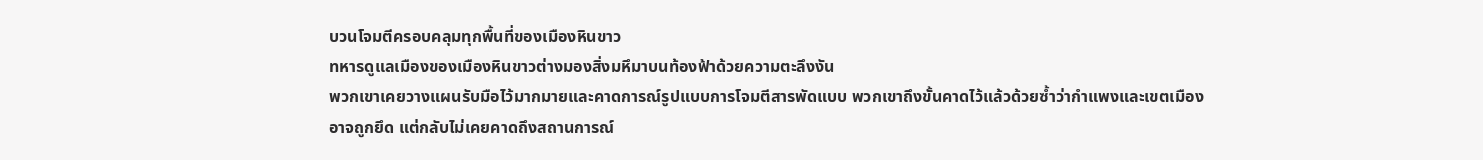บวนโจมตีครอบคลุมทุกพื้นที่ของเมืองหินขาว
ทหารดูแลเมืองของเมืองหินขาวต่างมองสิ่งมหึมาบนท้องฟ้าด้วยความตะลึงงัน
พวกเขาเคยวางแผนรับมือไว้มากมายและคาดการณ์รูปแบบการโจมตีสารพัดแบบ พวกเขาถึงขั้นคาดไว้แล้วด้วยซ้ำว่ากำแพงและเขตเมืองอาจถูกยึด แต่กลับไม่เคยคาดถึงสถานการณ์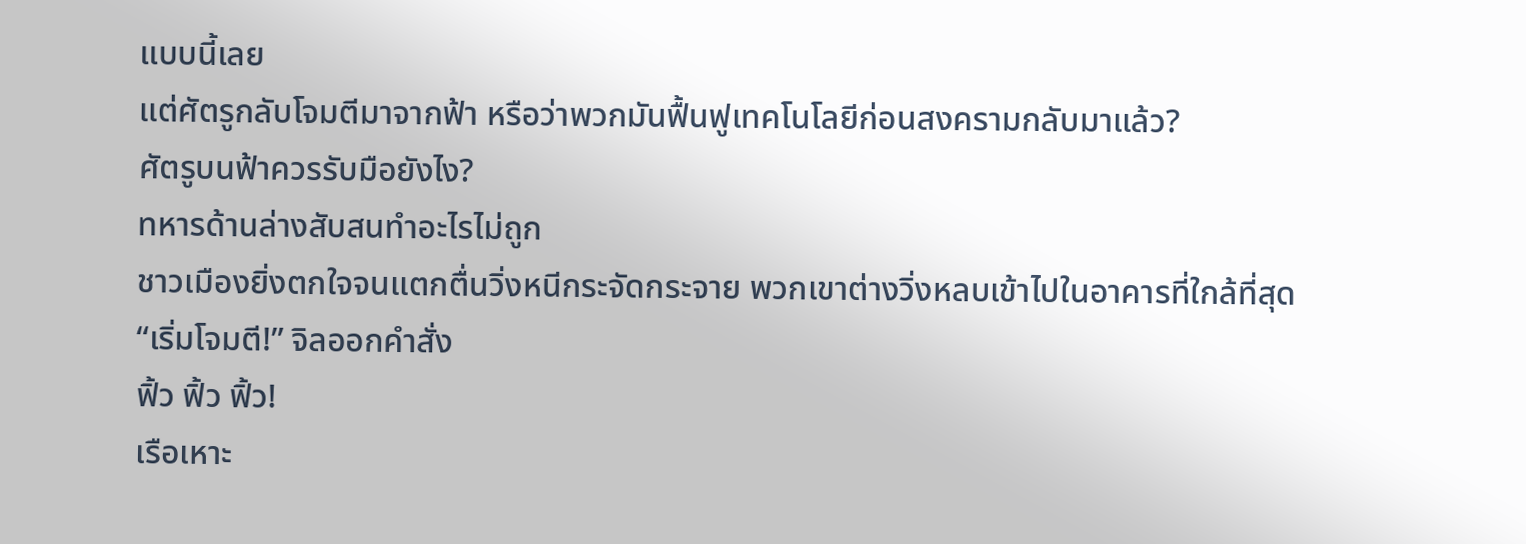แบบนี้เลย
แต่ศัตรูกลับโจมตีมาจากฟ้า หรือว่าพวกมันฟื้นฟูเทคโนโลยีก่อนสงครามกลับมาแล้ว?
ศัตรูบนฟ้าควรรับมือยังไง?
ทหารด้านล่างสับสนทำอะไรไม่ถูก
ชาวเมืองยิ่งตกใจจนแตกตื่นวิ่งหนีกระจัดกระจาย พวกเขาต่างวิ่งหลบเข้าไปในอาคารที่ใกล้ที่สุด
“เริ่มโจมตี!” จิลออกคำสั่ง
ฟิ้ว ฟิ้ว ฟิ้ว!
เรือเหาะ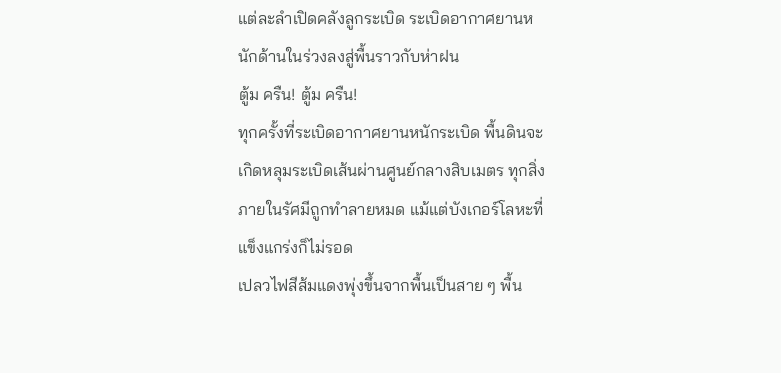แต่ละลำเปิดคลังลูกระเบิด ระเบิดอากาศยานหนักด้านในร่วงลงสู่พื้นราวกับห่าฝน
ตู้ม ครืน! ตู้ม ครืน!
ทุกครั้งที่ระเบิดอากาศยานหนักระเบิด พื้นดินจะเกิดหลุมระเบิดเส้นผ่านศูนย์กลางสิบเมตร ทุกสิ่งภายในรัศมีถูกทำลายหมด แม้แต่บังเกอร์โลหะที่แข็งแกร่งก็ไม่รอด
เปลวไฟสีส้มแดงพุ่งขึ้นจากพื้นเป็นสาย ๆ พื้น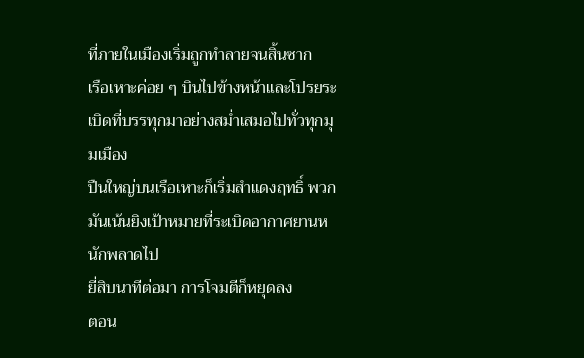ที่ภายในเมืองเริ่มถูกทำลายจนสิ้นซาก
เรือเหาะค่อย ๆ บินไปข้างหน้าและโปรยระเบิดที่บรรทุกมาอย่างสม่ำเสมอไปทั่วทุกมุมเมือง
ปืนใหญ่บนเรือเหาะก็เริ่มสำแดงฤทธิ์ พวกมันเน้นยิงเป้าหมายที่ระเบิดอากาศยานหนักพลาดไป
ยี่สิบนาทีต่อมา การโจมตีก็หยุดลง
ตอน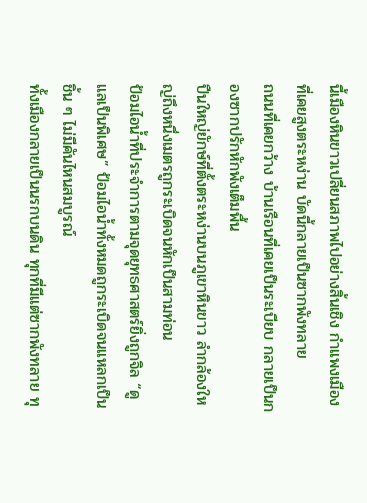นี้เมืองหินขาวเปลี่ยนสภาพไปอย่างสิ้นเชิง กำแพงเมืองที่เคยสูงตระหง่าน บัดนี้กลายเป็นซากพังทลาย
ถนนที่เคยกว้าง บ้านเรือนที่เคยเป็นระเบียบ กลายเป็นกองซากปรักหักพังเต็มพื้น
ปืนใหญ่ยักษ์ที่ตั้งตระหง่านบนภูเขาหินขาว ลำกล้องใหญ่ถึงหนึ่งเมตรถูกระเบิดจนหักเป็นสามท่อน
ป้อมไอน้ำที่ประจำการตามจุดยุทธศาสตร์ยิ่งถูกจิล “ดูแลเป็นพิเศษ” ป้อมไอน้ำทั้งหมดถูกระเบิดจนแหลกเป็นชิ้น ๆ ไม่มีคันไหนสมบูรณ์
ทั้งเมืองกลายเป็นนรกบนดิน ทุกที่มีแต่ซากพังทลาย ทุ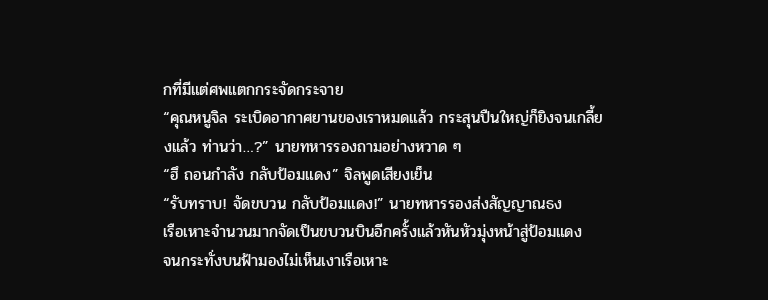กที่มีแต่ศพแตกกระจัดกระจาย
“คุณหนูจิล ระเบิดอากาศยานของเราหมดแล้ว กระสุนปืนใหญ่ก็ยิงจนเกลี้ยงแล้ว ท่านว่า…?” นายทหารรองถามอย่างหวาด ๆ
“ฮึ ถอนกำลัง กลับป้อมแดง” จิลพูดเสียงเย็น
“รับทราบ! จัดขบวน กลับป้อมแดง!” นายทหารรองส่งสัญญาณธง
เรือเหาะจำนวนมากจัดเป็นขบวนบินอีกครั้งแล้วหันหัวมุ่งหน้าสู่ป้อมแดง
จนกระทั่งบนฟ้ามองไม่เห็นเงาเรือเหาะ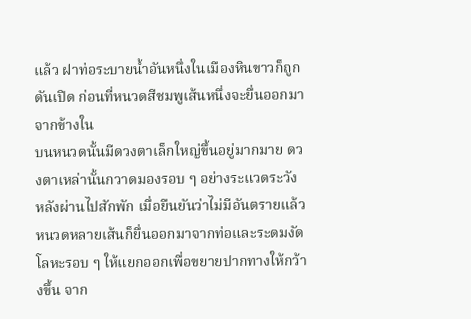แล้ว ฝาท่อระบายน้ำอันหนึ่งในเมืองหินขาวก็ถูกดันเปิด ก่อนที่หนวดสีชมพูเส้นหนึ่งจะยื่นออกมาจากข้างใน
บนหนวดนั้นมีดวงตาเล็กใหญ่ขึ้นอยู่มากมาย ดวงตาเหล่านั้นกวาดมองรอบ ๆ อย่างระแวดระวัง
หลังผ่านไปสักพัก เมื่อยืนยันว่าไม่มีอันตรายแล้ว หนวดหลายเส้นก็ยื่นออกมาจากท่อและระดมงัดโลหะรอบ ๆ ให้แยกออกเพื่อขยายปากทางให้กว้างขึ้น จาก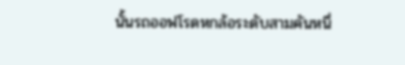นั้นรถออฟโรดหกล้อระดับสามคันหนึ่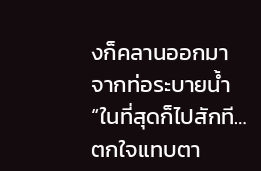งก็คลานออกมาจากท่อระบายน้ำ
“ในที่สุดก็ไปสักที…ตกใจแทบตา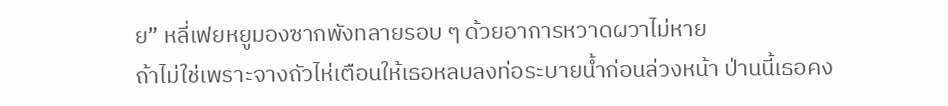ย” หลี่เฟยหยูมองซากพังทลายรอบ ๆ ด้วยอาการหวาดผวาไม่หาย
ถ้าไม่ใช่เพราะจางถัวไห่เตือนให้เธอหลบลงท่อระบายน้ำก่อนล่วงหน้า ป่านนี้เธอคง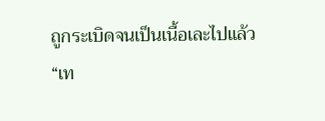ถูกระเบิดจนเป็นเนื้อเละไปแล้ว
“เท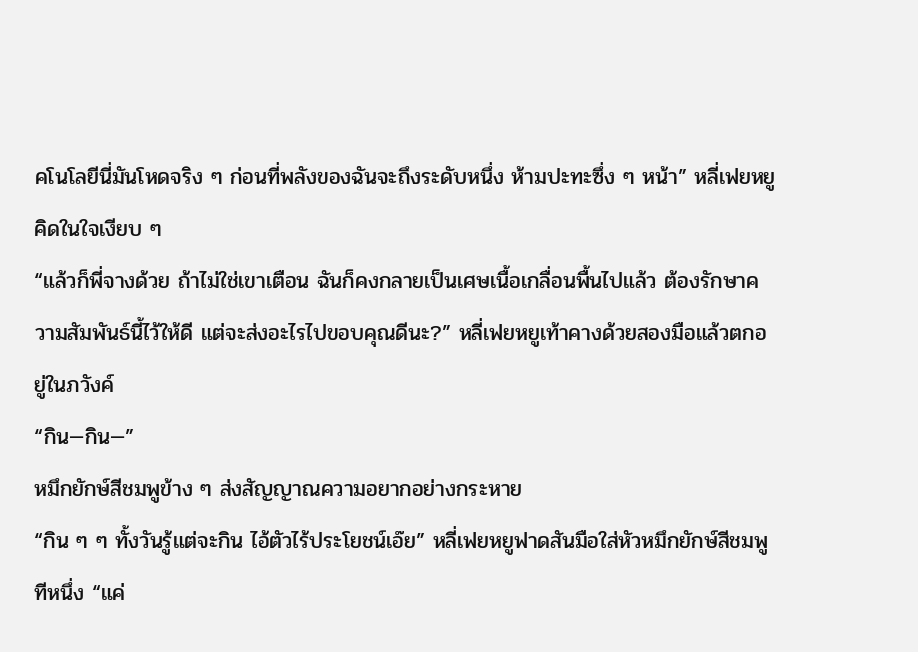คโนโลยีนี่มันโหดจริง ๆ ก่อนที่พลังของฉันจะถึงระดับหนึ่ง ห้ามปะทะซึ่ง ๆ หน้า” หลี่เฟยหยูคิดในใจเงียบ ๆ
“แล้วก็พี่จางด้วย ถ้าไม่ใช่เขาเตือน ฉันก็คงกลายเป็นเศษเนื้อเกลื่อนพื้นไปแล้ว ต้องรักษาความสัมพันธ์นี้ไว้ให้ดี แต่จะส่งอะไรไปขอบคุณดีนะ?” หลี่เฟยหยูเท้าคางด้วยสองมือแล้วตกอยู่ในภวังค์
“กิน—กิน—”
หมึกยักษ์สีชมพูข้าง ๆ ส่งสัญญาณความอยากอย่างกระหาย
“กิน ๆ ๆ ทั้งวันรู้แต่จะกิน ไอ้ตัวไร้ประโยชน์เอ๊ย” หลี่เฟยหยูฟาดสันมือใส่หัวหมึกยักษ์สีชมพูทีหนึ่ง “แค่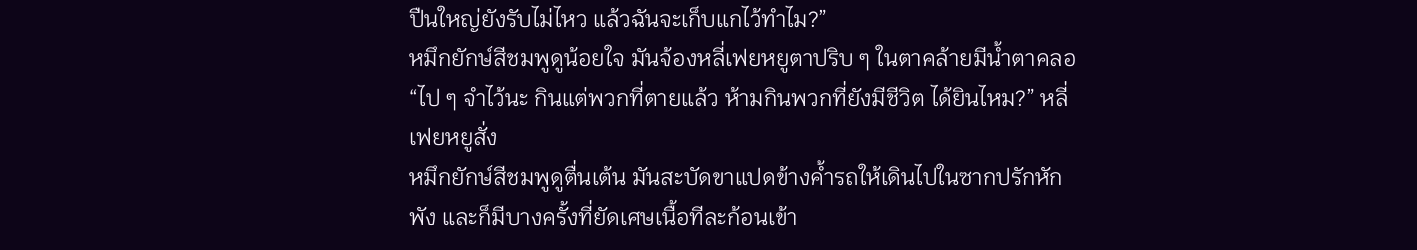ปืนใหญ่ยังรับไม่ไหว แล้วฉันจะเก็บแกไว้ทำไม?”
หมึกยักษ์สีชมพูดูน้อยใจ มันจ้องหลี่เฟยหยูตาปริบ ๆ ในตาคล้ายมีน้ำตาคลอ
“ไป ๆ จำไว้นะ กินแต่พวกที่ตายแล้ว ห้ามกินพวกที่ยังมีชีวิต ได้ยินไหม?” หลี่เฟยหยูสั่ง
หมึกยักษ์สีชมพูดูตื่นเต้น มันสะบัดขาแปดข้างค้ำรถให้เดินไปในซากปรักหักพัง และก็มีบางครั้งที่ยัดเศษเนื้อทีละก้อนเข้า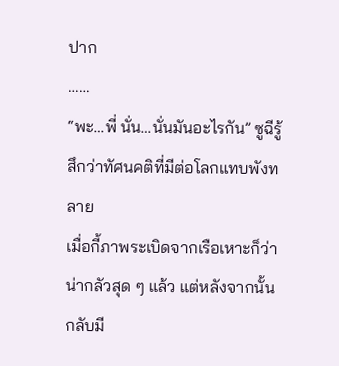ปาก
……
“พะ…พี่ นั่น…นั่นมันอะไรกัน” ซูฉีรู้สึกว่าทัศนคติที่มีต่อโลกแทบพังทลาย
เมื่อกี้ภาพระเบิดจากเรือเหาะก็ว่าน่ากลัวสุด ๆ แล้ว แต่หลังจากนั้นกลับมี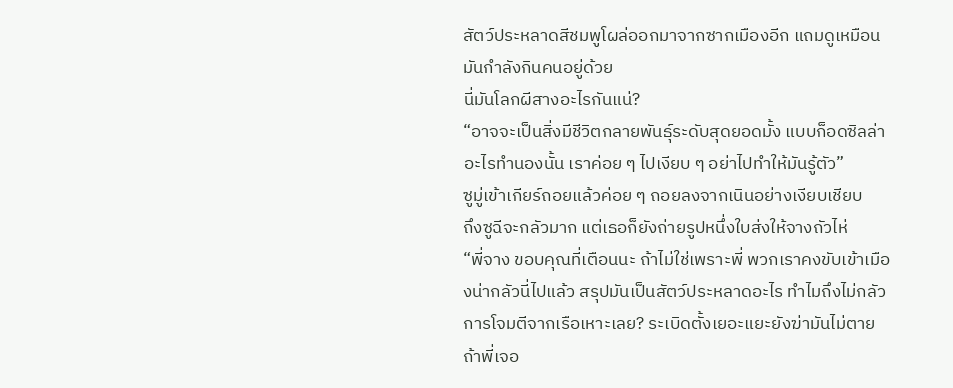สัตว์ประหลาดสีชมพูโผล่ออกมาจากซากเมืองอีก แถมดูเหมือนมันกำลังกินคนอยู่ด้วย
นี่มันโลกผีสางอะไรกันแน่?
“อาจจะเป็นสิ่งมีชีวิตกลายพันธุ์ระดับสุดยอดมั้ง แบบก็อดซิลล่าอะไรทำนองนั้น เราค่อย ๆ ไปเงียบ ๆ อย่าไปทำให้มันรู้ตัว”
ซูมู่เข้าเกียร์ถอยแล้วค่อย ๆ ถอยลงจากเนินอย่างเงียบเชียบ
ถึงซูฉีจะกลัวมาก แต่เธอก็ยังถ่ายรูปหนึ่งใบส่งให้จางถัวไห่
“พี่จาง ขอบคุณที่เตือนนะ ถ้าไม่ใช่เพราะพี่ พวกเราคงขับเข้าเมืองน่ากลัวนี่ไปแล้ว สรุปมันเป็นสัตว์ประหลาดอะไร ทำไมถึงไม่กลัวการโจมตีจากเรือเหาะเลย? ระเบิดตั้งเยอะแยะยังฆ่ามันไม่ตาย ถ้าพี่เจอ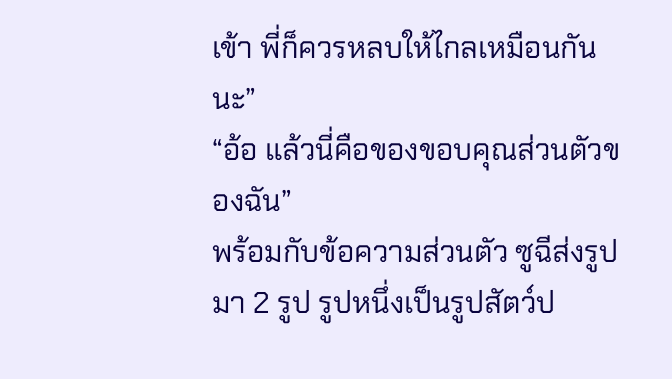เข้า พี่ก็ควรหลบให้ไกลเหมือนกันนะ”
“อ้อ แล้วนี่คือของขอบคุณส่วนตัวของฉัน”
พร้อมกับข้อความส่วนตัว ซูฉีส่งรูปมา 2 รูป รูปหนึ่งเป็นรูปสัตว์ป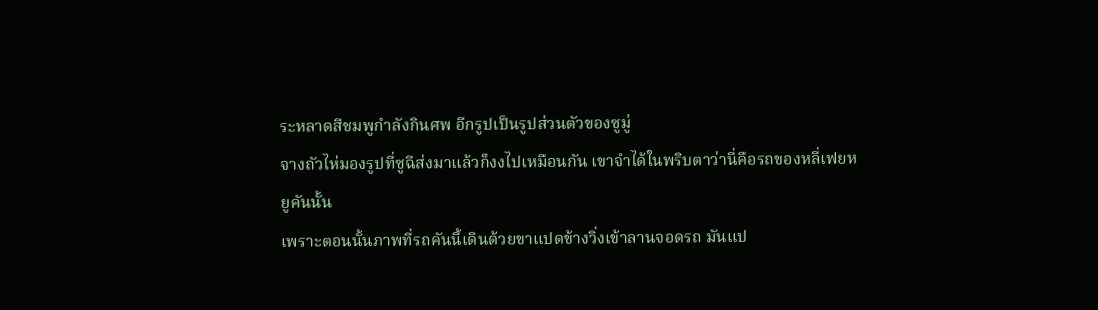ระหลาดสีชมพูกำลังกินศพ อีกรูปเป็นรูปส่วนตัวของซูมู่
จางถัวไห่มองรูปที่ซูฉีส่งมาแล้วก็งงไปเหมือนกัน เขาจำได้ในพริบตาว่านี่คือรถของหลี่เฟยหยูคันนั้น
เพราะตอนนั้นภาพที่รถคันนี้เดินด้วยขาแปดข้างวิ่งเข้าลานจอดรถ มันแป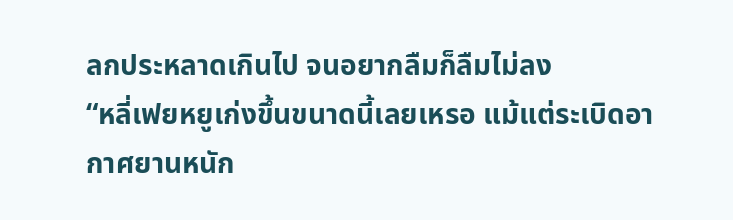ลกประหลาดเกินไป จนอยากลืมก็ลืมไม่ลง
“หลี่เฟยหยูเก่งขึ้นขนาดนี้เลยเหรอ แม้แต่ระเบิดอากาศยานหนัก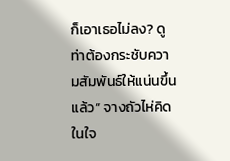ก็เอาเธอไม่ลง? ดูท่าต้องกระชับความสัมพันธ์ให้แน่นขึ้นแล้ว” จางถัวไห่คิดในใจ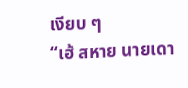เงียบ ๆ
“เฮ้ สหาย นายเดา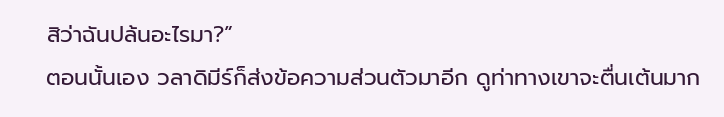สิว่าฉันปล้นอะไรมา?”
ตอนนั้นเอง วลาดิมีร์ก็ส่งข้อความส่วนตัวมาอีก ดูท่าทางเขาจะตื่นเต้นมาก